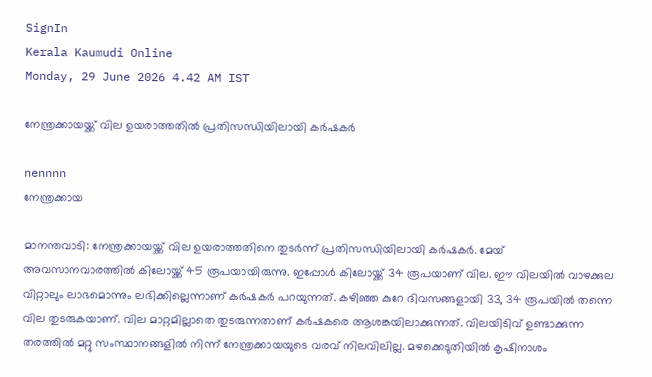SignIn
Kerala Kaumudi Online
Monday, 29 June 2026 4.42 AM IST

നേന്ത്രക്കായയ്ക്ക് വില ഉയരാത്തതിൽ പ്രതിസന്ധിയിലായി കർഷകർ

nennnn
നേന്ത്രക്കായ

മാനന്തവാടി: നേന്ത്രക്കായയ്ക്ക് വില ഉയരാത്തതിനെ തുടർന്ന് പ്രതിസന്ധിയിലായി കർഷകർ. മേയ് അവസാനവാരത്തിൽ കിലോയ്ക്ക് 45 രൂപയായിരുന്നു. ഇപ്പോൾ കിലോയ്ക്ക് 34 രൂപയാണ് വില. ഈ വിലയിൽ വാഴക്കുല വിറ്റാലും ലാഭമൊന്നും ലഭിക്കില്ലെന്നാണ് കർഷകർ പറയുന്നത്. കഴിഞ്ഞ കുറേ ദിവസങ്ങളായി 33, 34 രൂപയിൽ തന്നെ വില തുടരുകയാണ്. വില മാറ്റമില്ലാതെ തുടരുന്നതാണ് കർഷകരെ ആശങ്കയിലാക്കുന്നത്. വിലയിടിവ് ഉണ്ടാക്കുന്ന തരത്തിൽ മറ്റു സംസ്ഥാനങ്ങളിൽ നിന്ന് നേന്ത്രക്കായയുടെ വരവ് നിലവിലില്ല. മഴക്കെടുതിയിൽ കൃഷിനാശം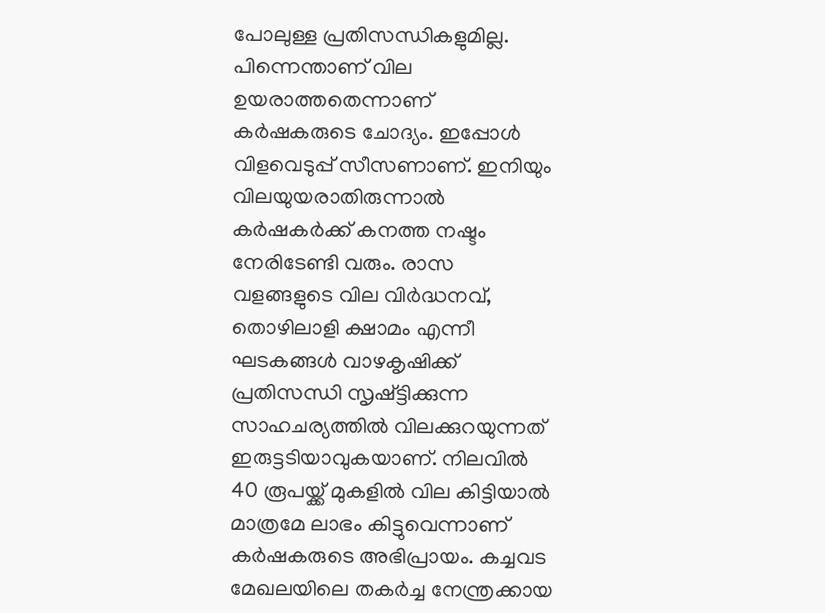പോലുള്ള പ്രതിസന്ധികളുമില്ല. പിന്നെന്താണ് വില ഉയരാത്തതെന്നാണ് കർഷകരുടെ ചോദ്യം. ഇപ്പോൾ വിളവെടുപ്പ് സീസണാണ്. ഇനിയും വിലയുയരാതിരുന്നാൽ കർഷകർക്ക് കനത്ത നഷ്ടം നേരിടേണ്ടി വരും. രാസ വളങ്ങളുടെ വില വിർദ്ധനവ്, തൊഴിലാളി ക്ഷാമം എന്നീ ഘടകങ്ങൾ വാഴകൃഷിക്ക് പ്രതിസന്ധി സൃഷ്ട്ടിക്കുന്ന സാഹചര്യത്തിൽ വിലക്കുറയുന്നത് ഇരുട്ടടിയാവുകയാണ്. നിലവിൽ 40 രൂപയ്ക്ക് മുകളിൽ വില കിട്ടിയാൽ മാത്രമേ ലാഭം കിട്ടുവെന്നാണ് കർഷകരുടെ അഭിപ്രായം. കച്ചവട മേഖലയിലെ തകർച്ച നേന്ത്രക്കായ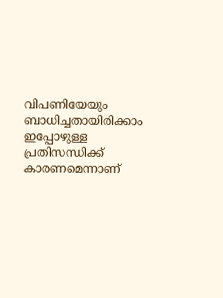വിപണിയേയും ബാധിച്ചതായിരിക്കാം ഇപ്പോഴുള്ള പ്രതിസന്ധിക്ക് കാരണമെന്നാണ്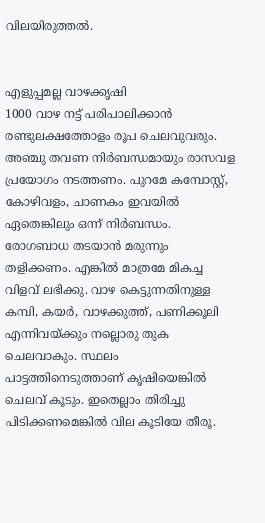വിലയിരുത്തൽ.


എളുപ്പമല്ല വാഴക്കൃഷി
1000 വാഴ നട്ട് പരിപാലിക്കാൻ രണ്ടുലക്ഷത്തോളം രൂപ ചെലവുവരും. അഞ്ചു തവണ നിർബന്ധമായും രാസവള പ്രയോഗം നടത്തണം. പുറമേ കമ്പോസ്റ്റ്, കോഴിവളം, ചാണകം ഇവയിൽ ഏതെങ്കിലും ഒന്ന് നിർബന്ധം. രോഗബാധ തടയാൻ മരുന്നും തളിക്കണം. എങ്കിൽ മാത്രമേ മികച്ച വിളവ് ലഭിക്കു. വാഴ കെട്ടുന്നതിനുള്ള കമ്പി, കയർ, വാഴക്കുത്ത്, പണിക്കൂലി എന്നിവയ്ക്കും നല്ലൊരു തുക ചെലവാകും. സ്ഥലം പാട്ടത്തിനെടുത്താണ് കൃഷിയെങ്കിൽ ചെലവ് കൂടും. ഇതെല്ലാം തിരിച്ചു പിടിക്കണമെങ്കിൽ വില കൂടിയേ തീരൂ.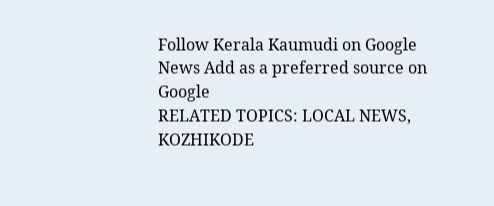Follow Kerala Kaumudi on Google News Add as a preferred source on Google
RELATED TOPICS: LOCAL NEWS, KOZHIKODE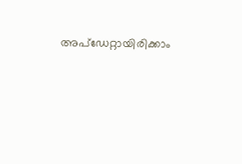അപ്ഡേറ്റായിരിക്കാം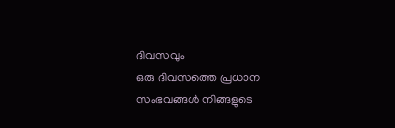ദിവസവും
ഒരു ദിവസത്തെ പ്രധാന സംഭവങ്ങൾ നിങ്ങളുടെ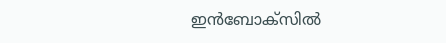ഇൻബോക്സിൽ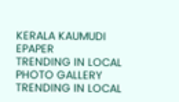KERALA KAUMUDI EPAPER
TRENDING IN LOCAL
PHOTO GALLERY
TRENDING IN LOCAL